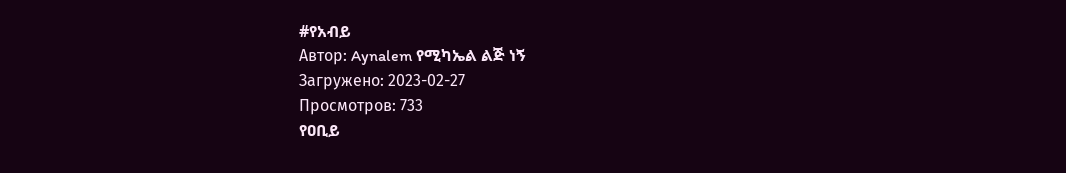#የአብይ
Автор: Aynalem የሚካኤል ልጅ ነኝ
Загружено: 2023-02-27
Просмотров: 733
የዐቢይ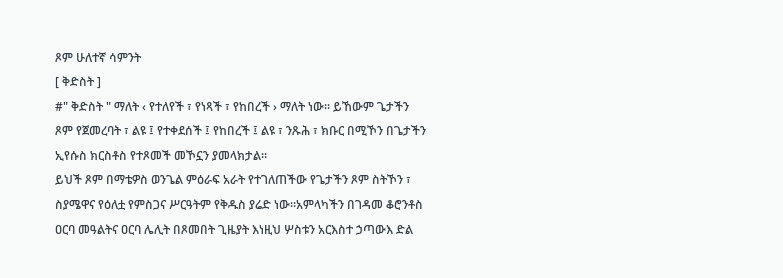ጾም ሁለተኛ ሳምንት
[ ቅድስት ]
#" ቅድስት " ማለት ‹ የተለየች ፣ የነጻች ፣ የከበረች › ማለት ነው፡፡ ይኸውም ጌታችን ጾም የጀመረባት ፣ ልዩ ፤ የተቀደሰች ፤ የከበረች ፤ ልዩ ፣ ንጹሕ ፣ ክቡር በሚኾን በጌታችን ኢየሱስ ክርስቶስ የተጾመች መኾኗን ያመላክታል፡፡
ይህች ጾም በማቴዎስ ወንጌል ምዕራፍ አራት የተገለጠችው የጌታችን ጾም ስትኾን ፣ ስያሜዋና የዕለቷ የምስጋና ሥርዓትም የቅዱስ ያሬድ ነው፡፡አምላካችን በገዳመ ቆሮንቶስ ዐርባ መዓልትና ዐርባ ሌሊት በጾመበት ጊዜያት እነዚህ ሦስቱን አርእስተ ኃጣውእ ድል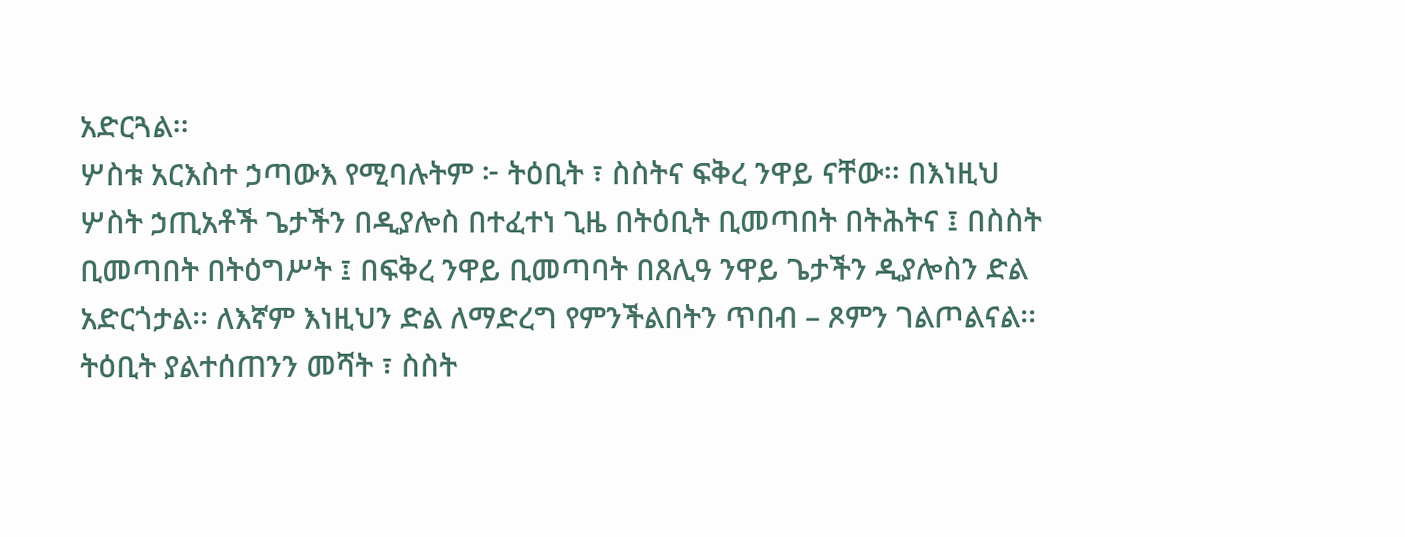አድርጓል፡፡
ሦስቱ አርእስተ ኃጣውእ የሚባሉትም ፦ ትዕቢት ፣ ስስትና ፍቅረ ንዋይ ናቸው፡፡ በእነዚህ ሦስት ኃጢአቶች ጌታችን በዲያሎስ በተፈተነ ጊዜ በትዕቢት ቢመጣበት በትሕትና ፤ በስስት ቢመጣበት በትዕግሥት ፤ በፍቅረ ንዋይ ቢመጣባት በጸሊዓ ንዋይ ጌታችን ዲያሎስን ድል አድርጎታል፡፡ ለእኛም እነዚህን ድል ለማድረግ የምንችልበትን ጥበብ – ጾምን ገልጦልናል፡፡
ትዕቢት ያልተሰጠንን መሻት ፣ ስስት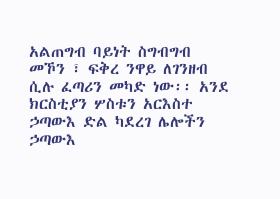አልጠግብ ባይነት ስግብግብ መኾን ፣ ፍቅረ ንዋይ ለገንዘብ ሲሉ ፈጣሪን መካድ ነው፡፡ አንደ ክርስቲያን ሦስቱን አርእስተ ኃጣውእ ድል ካደረገ ሌሎችን ኃጣውእ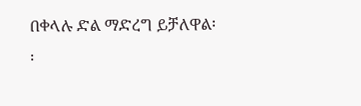በቀላሉ ድል ማድረግ ይቻለዋል፡፡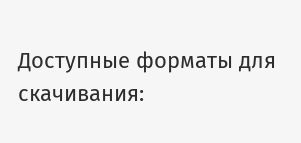Доступные форматы для скачивания: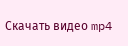Скачать видео mp4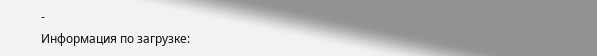-
Информация по загрузке: